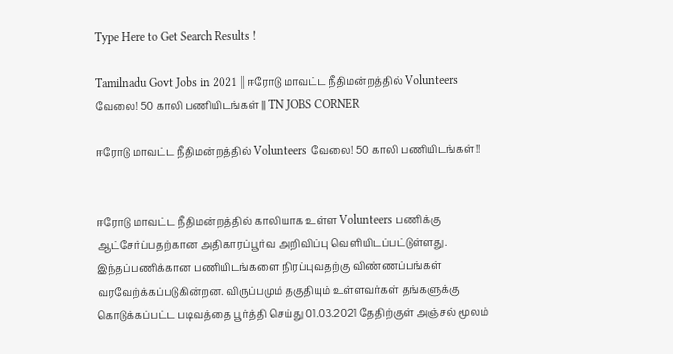Type Here to Get Search Results !

Tamilnadu Govt Jobs in 2021 || ஈரோடு மாவட்ட நீதிமன்றத்தில் Volunteers வேலை! 50 காலி பணியிடங்கள் || TN JOBS CORNER

ஈரோடு மாவட்ட நீதிமன்றத்தில் Volunteers வேலை! 50 காலி பணியிடங்கள்!!


ஈரோடு மாவட்ட நீதிமன்றத்தில் காலியாக உள்ள Volunteers பணிக்கு ஆட்சேர்ப்பதற்கான அதிகாரப்பூர்வ அறிவிப்பு வெளியிடப்பட்டுள்ளது. இந்தப்பணிக்கான பணியிடங்களை நிரப்புவதற்கு விண்ணப்பங்கள் வரவேற்க்கப்படுகின்றன. விருப்பமும் தகுதியும் உள்ளவர்கள் தங்களுக்கு கொடுக்கப்பட்ட படிவத்தை பூர்த்தி செய்து 01.03.2021 தேதிற்குள் அஞ்சல் மூலம்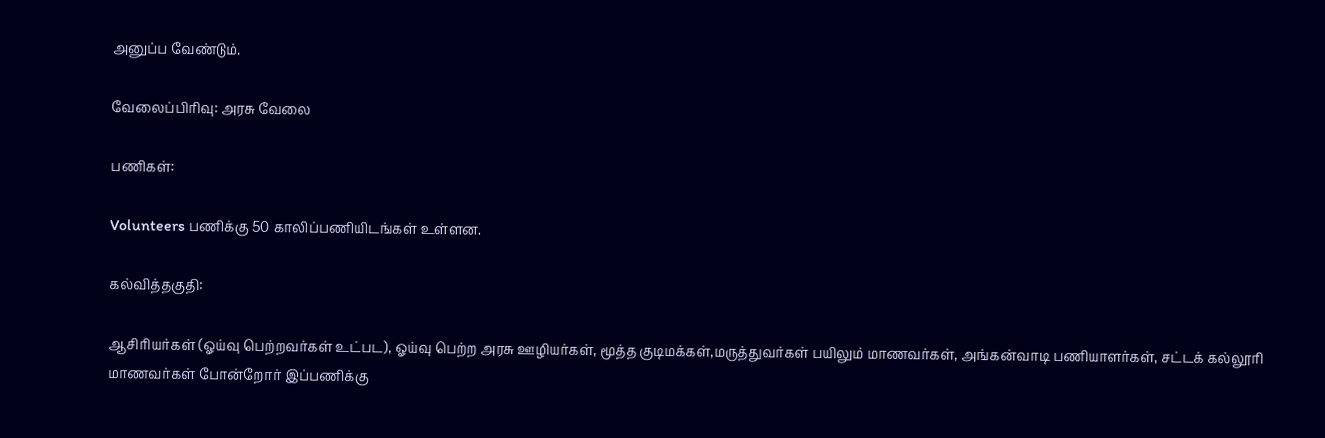அனுப்ப வேண்டும்.

வேலைப்பிரிவு: அரசு வேலை

பணிகள்:

Volunteers பணிக்கு 50 காலிப்பணியிடங்கள் உள்ளன.

கல்வித்தகுதி:

ஆசிரியர்கள் (ஓய்வு பெற்றவர்கள் உட்பட), ஓய்வு பெற்ற அரசு ஊழியர்கள், மூத்த குடிமக்கள்,மருத்துவர்கள் பயிலும் மாணவர்கள், அங்கன்வாடி பணியாளர்கள், சட்டக் கல்லூரி மாணவர்கள் போன்றோர் இப்பணிக்கு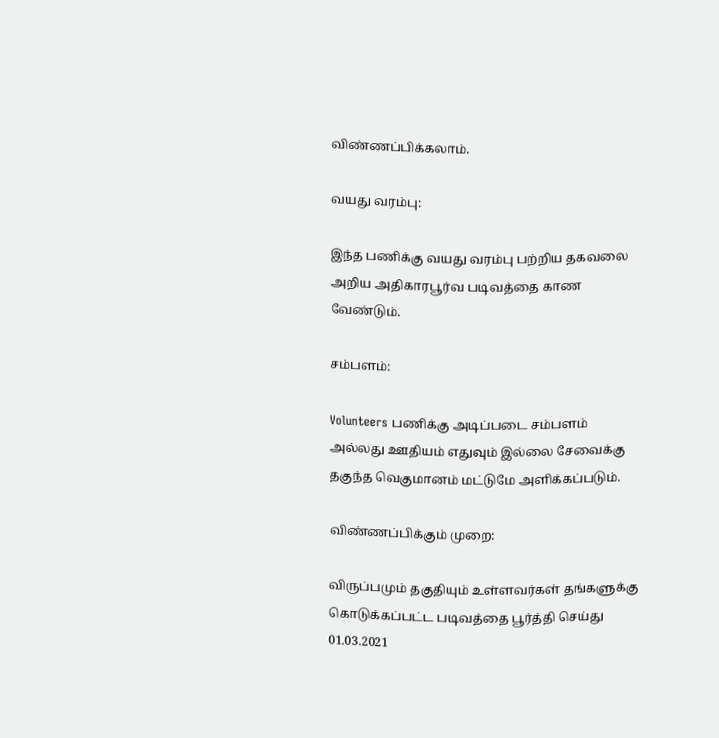விண்ணப்பிக்கலாம்.

வயது வரம்பு:

இந்த பணிக்கு வயது வரம்பு பற்றிய தகவலை அறிய அதிகாரபூர்வ படிவத்தை காண வேண்டும்.

சம்பளம்:

Volunteers பணிக்கு அடிப்படை சம்பளம் அல்லது ஊதியம் எதுவும் இல்லை சேவைக்கு தகுந்த வெகுமானம் மட்டுமே அளிக்கப்படும்.

விண்ணப்பிக்கும் முறை:

விருப்பமும் தகுதியும் உள்ளவர்கள் தங்களுக்கு கொடுக்கப்பட்ட படிவத்தை பூர்த்தி செய்து 01.03.2021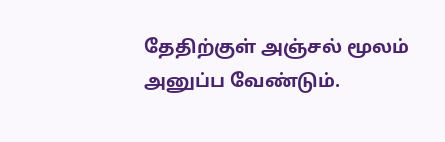தேதிற்குள் அஞ்சல் மூலம் அனுப்ப வேண்டும்.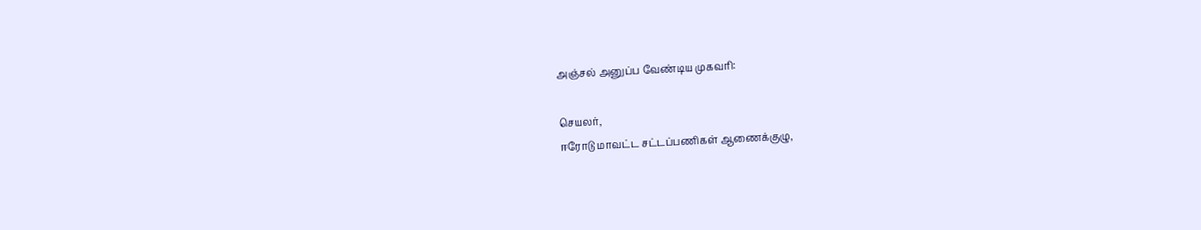அஞ்சல் அனுப்ப வேண்டிய முகவரி:

செயலர்,
ஈரோடு மாவட்ட சட்டப்பணிகள் ஆணைக்குழு,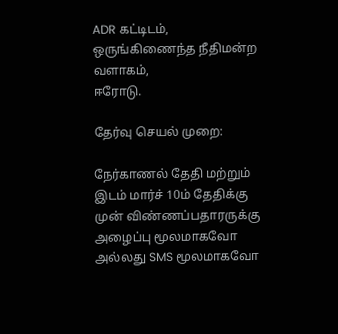ADR கட்டிடம், ஒருங்கிணைந்த நீதிமன்ற வளாகம்,
ஈரோடு.

தேர்வு செயல் முறை:

நேர்காணல் தேதி மற்றும் இடம் மார்ச் 10ம் தேதிக்கு முன் விண்ணப்பதாரருக்கு அழைப்பு மூலமாகவோ அல்லது SMS மூலமாகவோ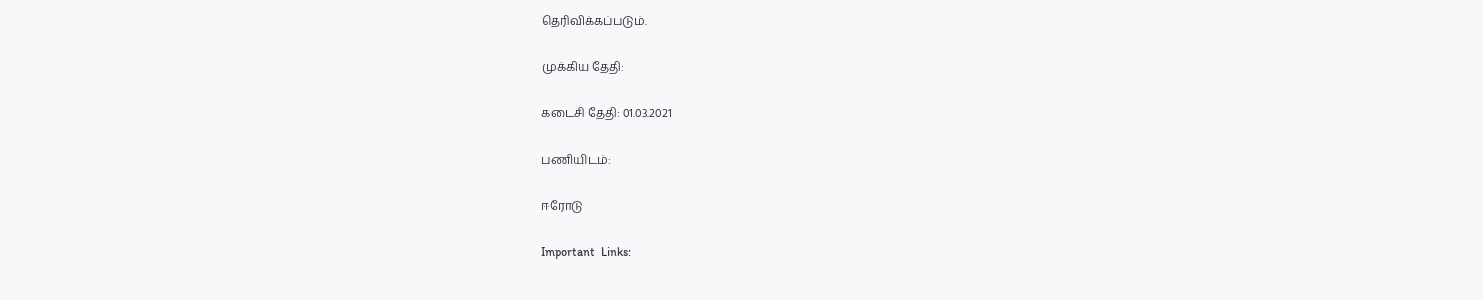தெரிவிக்கப்படும்.

முக்கிய தேதி:

கடைசி தேதி: 01.03.2021

பணியிடம்:

ஈரோடு

Important  Links: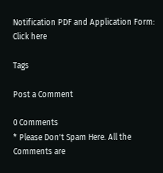Notification PDF and Application Form: Click here

Tags

Post a Comment

0 Comments
* Please Don't Spam Here. All the Comments are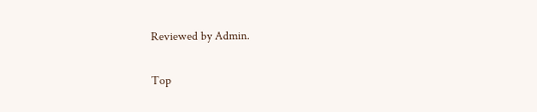Reviewed by Admin.

Top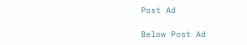Post Ad

Below Post Ad